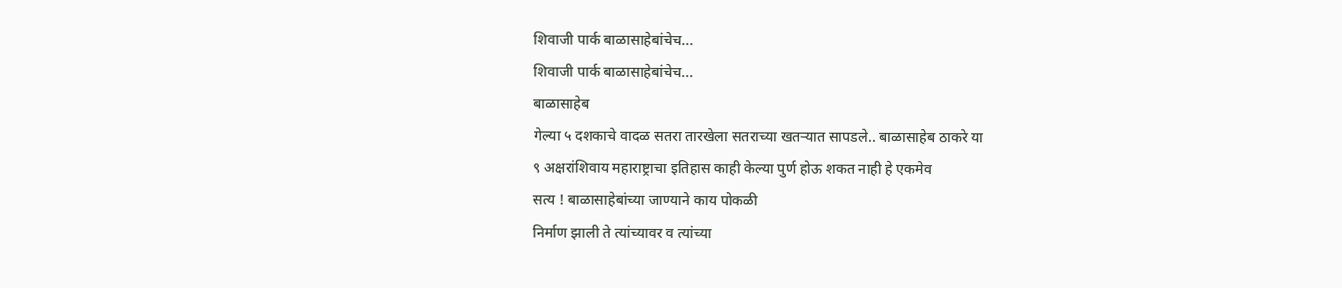शिवाजी पार्क बाळासाहेबांचेच...
शिवाजी पार्क बाळासाहेबांचेच...
बाळासाहेब
गेल्या ५ दशकाचे वादळ सतरा तारखेला सतराच्या खतऱ्यात सापडले.. बाळासाहेब ठाकरे या
९ अक्षरांशिवाय महाराष्ट्राचा इतिहास काही केल्या पुर्ण होऊ शकत नाही हे एकमेव
सत्य ! बाळासाहेबांच्या जाण्याने काय पोकळी
निर्माण झाली ते त्यांच्यावर व त्यांच्या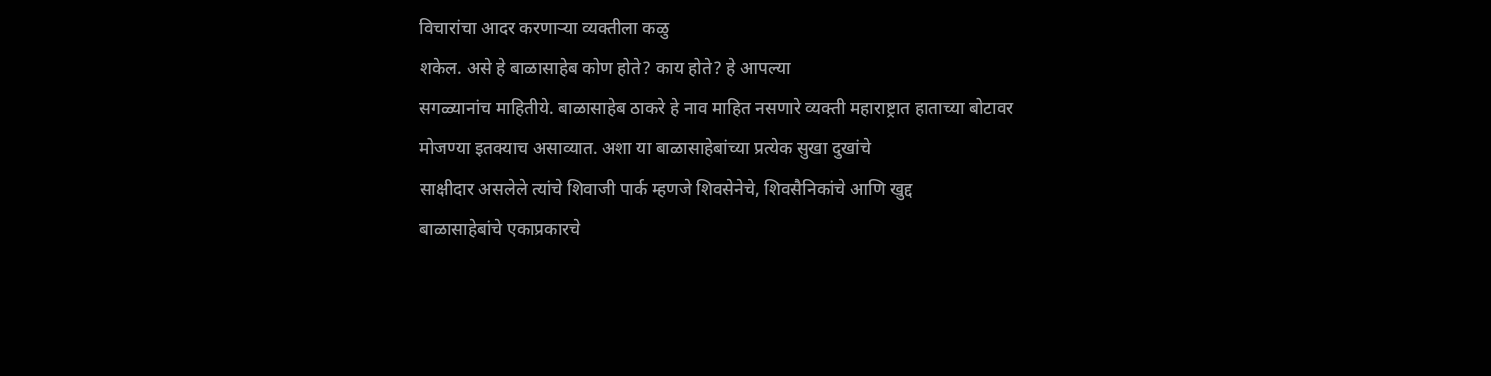विचारांचा आदर करणाऱ्या व्यक्तीला कळु
शकेल. असे हे बाळासाहेब कोण होते? काय होते? हे आपल्या
सगळ्यानांच माहितीये. बाळासाहेब ठाकरे हे नाव माहित नसणारे व्यक्ती महाराष्ट्रात हाताच्या बोटावर
मोजण्या इतक्याच असाव्यात. अशा या बाळासाहेबांच्या प्रत्येक सुखा दुखांचे
साक्षीदार असलेले त्यांचे शिवाजी पार्क म्हणजे शिवसेनेचे, शिवसैनिकांचे आणि खुद्द
बाळासाहेबांचे एकाप्रकारचे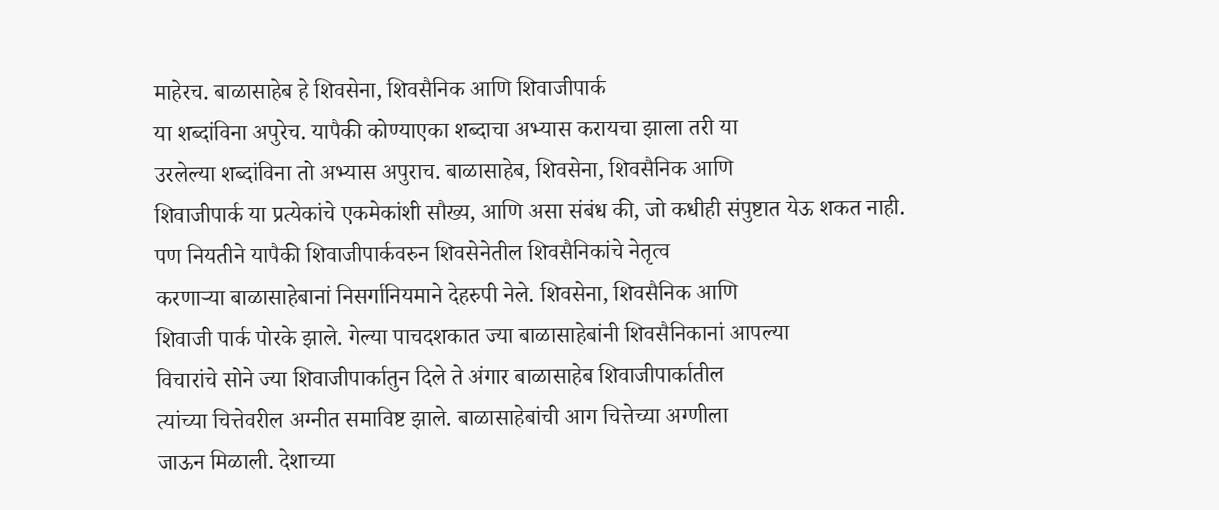माहेरच. बाळासाहेब हे शिवसेना, शिवसैनिक आणि शिवाजीपार्क
या शब्दांविना अपुरेच. यापैकी कोण्याएका शब्दाचा अभ्यास करायचा झाला तरी या
उरलेल्या शब्दांविना तो अभ्यास अपुराच. बाळासाहेब, शिवसेना, शिवसैनिक आणि
शिवाजीपार्क या प्रत्येकांचे एकमेकांशी सौख्य, आणि असा संबंध की, जो कधीही संपुष्टात येऊ शकत नाही. पण नियतीने यापैकी शिवाजीपार्कवरुन शिवसेनेतील शिवसैनिकांचे नेतृत्व
करणाऱ्या बाळासाहेबानां निसर्गानियमाने देहरुपी नेले. शिवसेना, शिवसैनिक आणि
शिवाजी पार्क पोरके झाले. गेल्या पाचदशकात ज्या बाळासाहेबांनी शिवसैनिकानां आपल्या
विचारांचे सोने ज्या शिवाजीपार्कातुन दिले ते अंगार बाळासाहेब शिवाजीपार्कातील
त्यांच्या चित्तेवरील अग्नीत समाविष्ट झाले. बाळासाहेबांची आग चित्तेच्या अग्णीला
जाऊन मिळाली. देशाच्या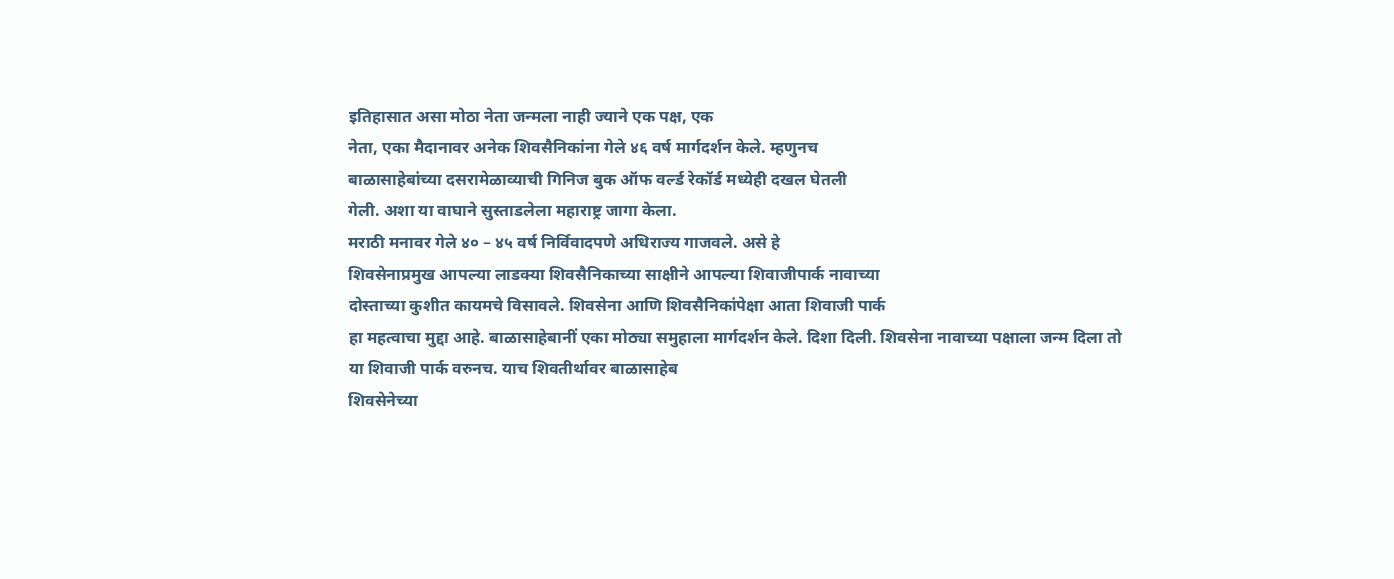इतिहासात असा मोठा नेता जन्मला नाही ज्याने एक पक्ष, एक
नेता, एका मैदानावर अनेक शिवसैनिकांना गेले ४६ वर्ष मार्गदर्शन केले. म्हणुनच
बाळासाहेबांच्या दसरामेळाव्याची गिनिज बुक ऑफ वर्ल्ड रेकॉर्ड मध्येही दखल घेतली
गेली. अशा या वाघाने सुस्ताडलेला महाराष्ट्र जागा केला.
मराठी मनावर गेले ४० – ४५ वर्ष निर्विवादपणे अधिराज्य गाजवले. असे हे
शिवसेनाप्रमुख आपल्या लाडक्या शिवसैनिकाच्या साक्षीने आपल्या शिवाजीपार्क नावाच्या
दोस्ताच्या कुशीत कायमचे विसावले. शिवसेना आणि शिवसैनिकांपेक्षा आता शिवाजी पार्क
हा महत्वाचा मुद्दा आहे. बाळासाहेबानीं एका मोठ्या समुहाला मार्गदर्शन केले. दिशा दिली. शिवसेना नावाच्या पक्षाला जन्म दिला तो
या शिवाजी पार्क वरुनच. याच शिवतीर्थावर बाळासाहेब
शिवसेनेच्या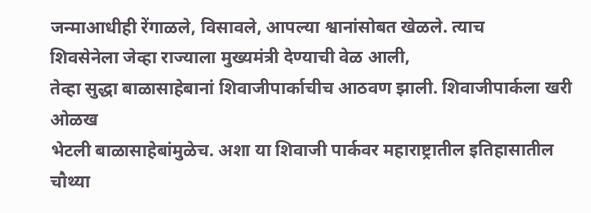जन्माआधीही रेंगाळले, विसावले, आपल्या श्वानांसोबत खेळले. त्याच
शिवसेनेला जेव्हा राज्याला मुख्यमंत्री देण्याची वेळ आली,
तेव्हा सुद्धा बाळासाहेबानां शिवाजीपार्काचीच आठवण झाली. शिवाजीपार्कला खरी ओळख
भेटली बाळासाहेबांमुळेच. अशा या शिवाजी पार्कवर महाराष्ट्रातील इतिहासातील चौथ्या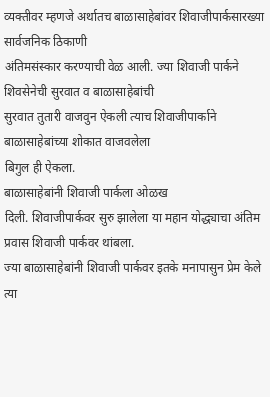व्यक्तीवर म्हणजे अर्थातच बाळासाहेबांवर शिवाजीपार्कसारख्या सार्वजनिक ठिकाणी
अंतिमसंस्कार करण्याची वेळ आली. ज्या शिवाजी पार्कने शिवसेनेची सुरवात व बाळासाहेबांची
सुरवात तुतारी वाजवुन ऐकली त्याच शिवाजीपार्काने बाळासाहेबांच्या शोकात वाजवलेला
बिगुल ही ऐकला.
बाळासाहेबांनी शिवाजी पार्कला ओळख
दिली. शिवाजीपार्कवर सुरु झालेला या महान योद्ध्याचा अंतिम प्रवास शिवाजी पार्कवर थांबला.
ज्या बाळासाहेबांनी शिवाजी पार्कवर इतके मनापासुन प्रेम केले त्या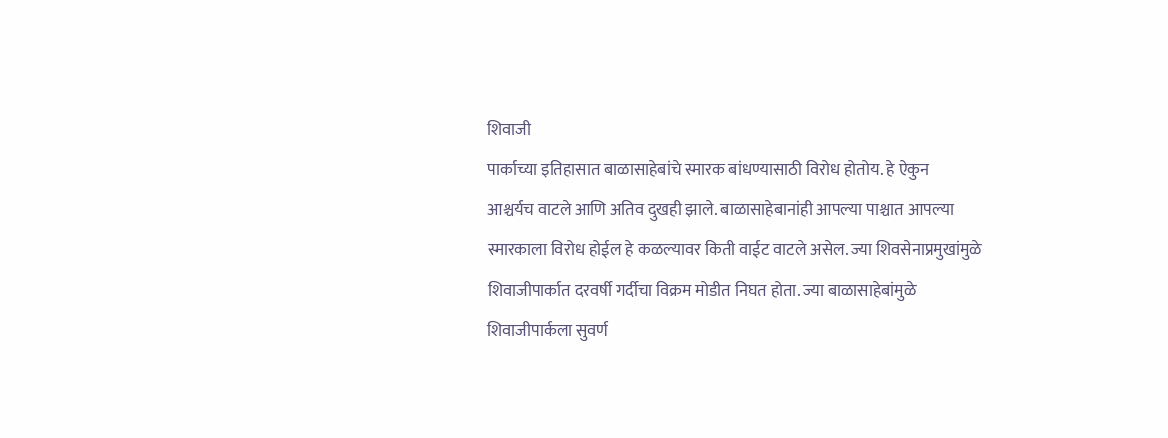शिवाजी
पार्काच्या इतिहासात बाळासाहेबांचे स्मारक बांधण्यासाठी विरोध होतोय. हे ऐकुन
आश्चर्यच वाटले आणि अतिव दुखही झाले. बाळासाहेबानांही आपल्या पाश्चात आपल्या
स्मारकाला विरोध होईल हे कळल्यावर किती वाईट वाटले असेल. ज्या शिवसेनाप्रमुखांमुळे
शिवाजीपार्कात दरवर्षी गर्दीचा विक्रम मोडीत निघत होता. ज्या बाळासाहेबांमुळे
शिवाजीपार्कला सुवर्ण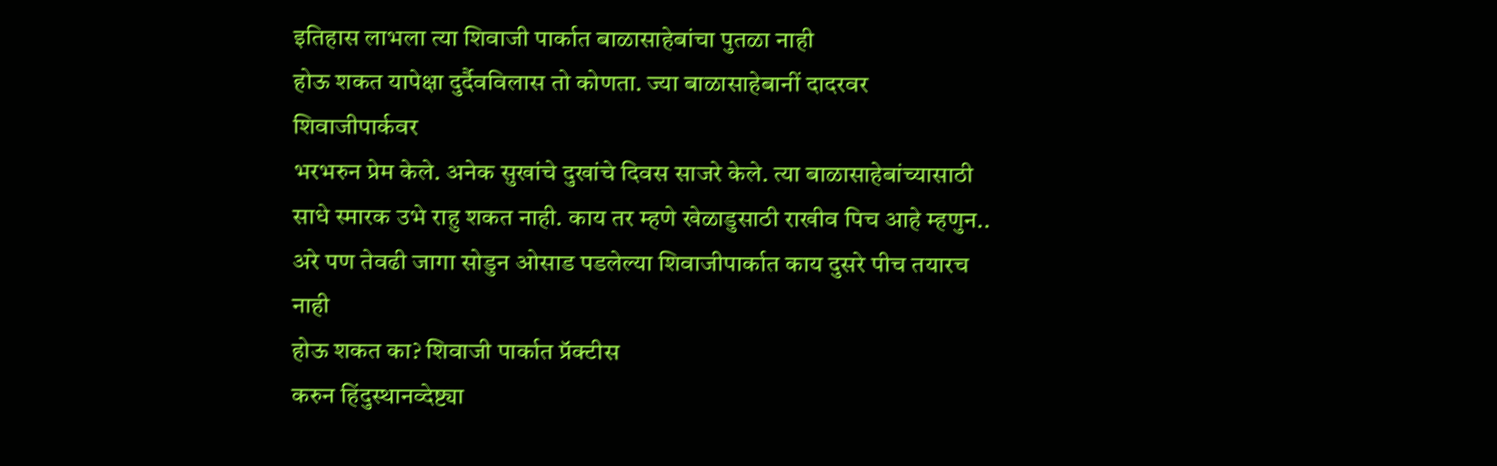इतिहास लाभला त्या शिवाजी पार्कात बाळासाहेबांचा पुतळा नाही
होऊ शकत यापेक्षा दुर्दैवविलास तो कोणता. ज्या बाळासाहेबानीं दादरवर शिवाजीपार्कवर
भरभरुन प्रेम केले. अनेक सुखांचे दुखांचे दिवस साजरे केले. त्या बाळासाहेबांच्यासाठी
साधे स्मारक उभे राहु शकत नाही. काय तर म्हणे खेळाडुसाठी राखीव पिच आहे म्हणुन..
अरे पण तेवढी जागा सोडुन ओसाड पडलेल्या शिवाजीपार्कात काय दुसरे पीच तयारच नाही
होऊ शकत का? शिवाजी पार्कात प्रॅक्टीस
करुन हिंदुस्थानव्देष्ट्या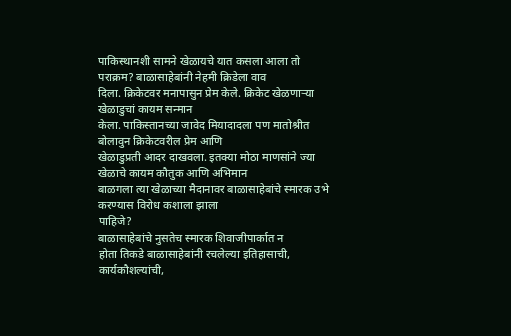पाकिस्थानशी सामने खेळायचे यात कसला आला तो पराक्रम? बाळासाहेबांनी नेहमी क्रिडेला वाव
दिला. क्रिकेटवर मनापासुन प्रेम केले. क्रिकेट खेळणाऱ्या खेळाडुचां कायम सन्मान
केला. पाकिस्तानच्या जावेद मियादादला पण मातोश्रीत बोलावुन क्रिकेटवरील प्रेम आणि
खेळाडुप्रती आदर दाखवला. इतक्या मोठा माणसांने ज्या खेळाचे कायम कौतुक आणि अभिमान
बाळगला त्या खेळाच्या मैदानावर बाळासाहेबांचे स्मारक उभे करण्यास विरोध कशाला झाला
पाहिजे?
बाळासाहेबांचे नुसतेच स्मारक शिवाजीपार्कात न
होता तिकडे बाळासाहेबांनी रचलेल्या इतिहासाची, कार्यकौशल्यांची,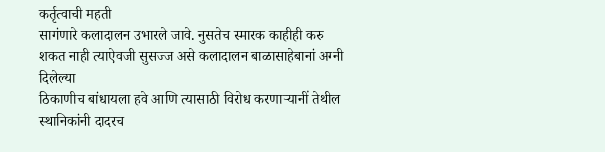कर्तृत्वाची महती
सागंणारे कलादालन उभारले जावे. नुसतेच स्मारक काहीही करु शकत नाही त्याऐवजी सुसज्ज असे कलादालन बाळासाहेबानां अग्नी दिलेल्या
ठिकाणीच बांधायला हवे आणि त्यासाठी विरोध करणाऱ्यानीं तेथील स्थानिकांनी दादरच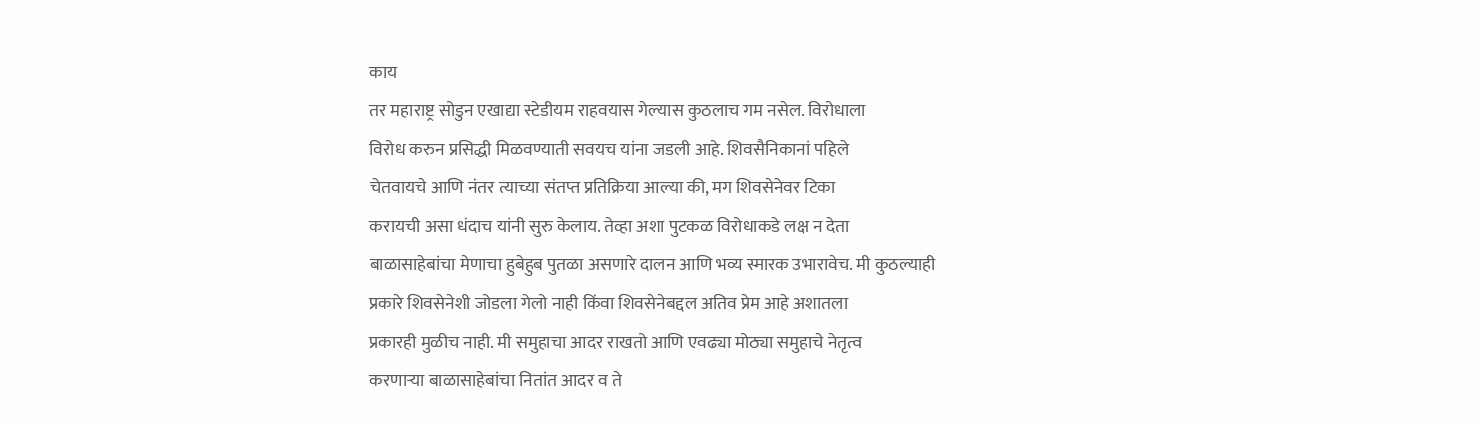काय
तर महाराष्ट्र सोडुन एखाद्या स्टेडीयम राहवयास गेल्यास कुठलाच गम नसेल. विरोधाला
विरोध करुन प्रसिद्धी मिळवण्याती सवयच यांना जडली आहे. शिवसैनिकानां पहिले
चेतवायचे आणि नंतर त्याच्या संतप्त प्रतिक्रिया आल्या की, मग शिवसेनेवर टिका
करायची असा धंदाच यांनी सुरु केलाय. तेव्हा अशा पुटकळ विरोधाकडे लक्ष न देता
बाळासाहेबांचा मेणाचा हुबेहुब पुतळा असणारे दालन आणि भव्य स्मारक उभारावेच. मी कुठल्याही
प्रकारे शिवसेनेशी जोडला गेलो नाही किंवा शिवसेनेबद्दल अतिव प्रेम आहे अशातला
प्रकारही मुळीच नाही. मी समुहाचा आदर राखतो आणि एवढ्या मोठ्या समुहाचे नेतृत्व
करणाऱ्या बाळासाहेबांचा नितांत आदर व ते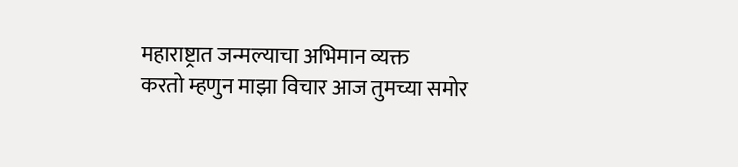महाराष्ट्रात जन्मल्याचा अभिमान व्यक्त
करतो म्हणुन माझा विचार आज तुमच्या समोर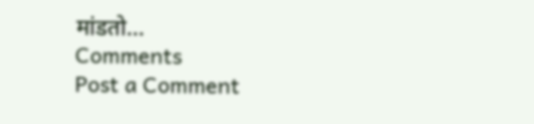मांडतो...
Comments
Post a Comment